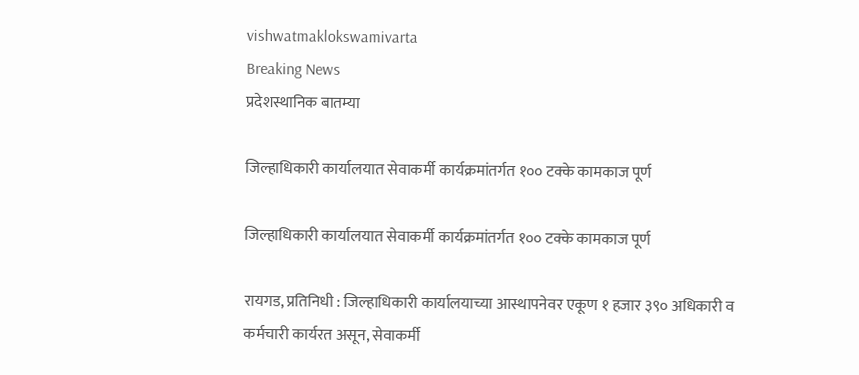vishwatmaklokswamivarta
Breaking News
प्रदेशस्थानिक बातम्या

जिल्हाधिकारी कार्यालयात सेवाकर्मी कार्यक्रमांतर्गत १०० टक्के कामकाज पूर्ण

जिल्हाधिकारी कार्यालयात सेवाकर्मी कार्यक्रमांतर्गत १०० टक्के कामकाज पूर्ण

रायगड, प्रतिनिधी : जिल्हाधिकारी कार्यालयाच्या आस्थापनेवर एकूण १ हजार ३९० अधिकारी व कर्मचारी कार्यरत असून, सेवाकर्मी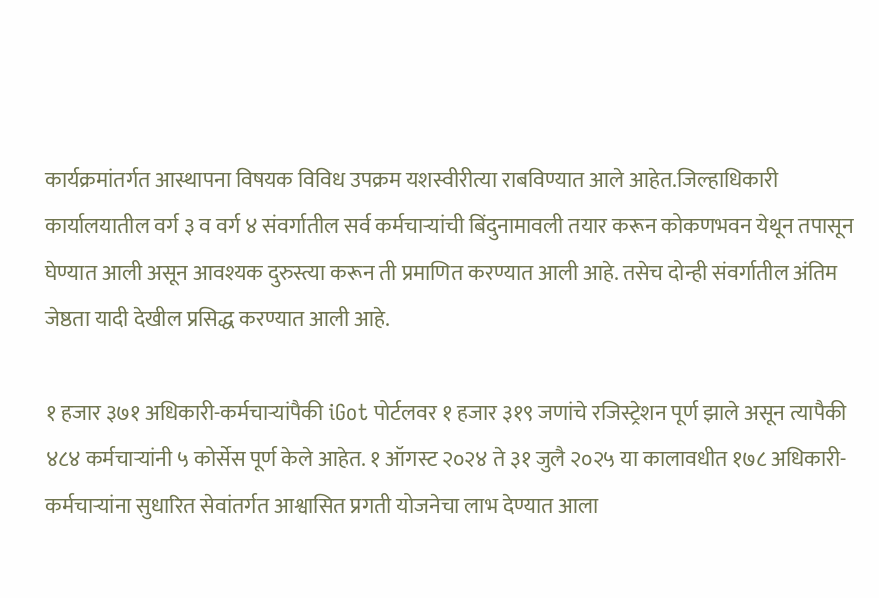कार्यक्रमांतर्गत आस्थापना विषयक विविध उपक्रम यशस्वीरीत्या राबविण्यात आले आहेत.जिल्हाधिकारी कार्यालयातील वर्ग ३ व वर्ग ४ संवर्गातील सर्व कर्मचाऱ्यांची बिंदुनामावली तयार करून कोकणभवन येथून तपासून घेण्यात आली असून आवश्यक दुरुस्त्या करून ती प्रमाणित करण्यात आली आहे. तसेच दोन्ही संवर्गातील अंतिम जेष्ठता यादी देखील प्रसिद्ध करण्यात आली आहे.

१ हजार ३७१ अधिकारी-कर्मचाऱ्यांपैकी iGot पोर्टलवर १ हजार ३१९ जणांचे रजिस्ट्रेशन पूर्ण झाले असून त्यापैकी ४८४ कर्मचाऱ्यांनी ५ कोर्सेस पूर्ण केले आहेत. १ ऑगस्ट २०२४ ते ३१ जुलै २०२५ या कालावधीत १७८ अधिकारी-कर्मचाऱ्यांना सुधारित सेवांतर्गत आश्वासित प्रगती योजनेचा लाभ देण्यात आला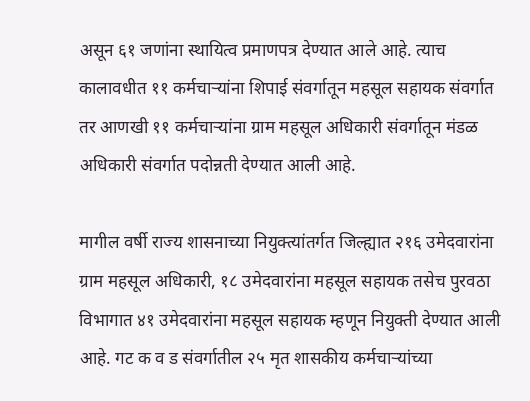असून ६१ जणांना स्थायित्व प्रमाणपत्र देण्यात आले आहे. त्याच कालावधीत ११ कर्मचाऱ्यांना शिपाई संवर्गातून महसूल सहायक संवर्गात तर आणखी ११ कर्मचाऱ्यांना ग्राम महसूल अधिकारी संवर्गातून मंडळ अधिकारी संवर्गात पदोन्नती देण्यात आली आहे.

मागील वर्षी राज्य शासनाच्या नियुक्त्यांतर्गत जिल्ह्यात २१६ उमेदवारांना ग्राम महसूल अधिकारी, १८ उमेदवारांना महसूल सहायक तसेच पुरवठा विभागात ४१ उमेदवारांना महसूल सहायक म्हणून नियुक्ती देण्यात आली आहे. गट क व ड संवर्गातील २५ मृत शासकीय कर्मचाऱ्यांच्या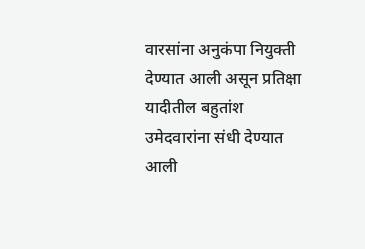वारसांना अनुकंपा नियुक्ती देण्यात आली असून प्रतिक्षा यादीतील बहुतांश उमेदवारांना संधी देण्यात आली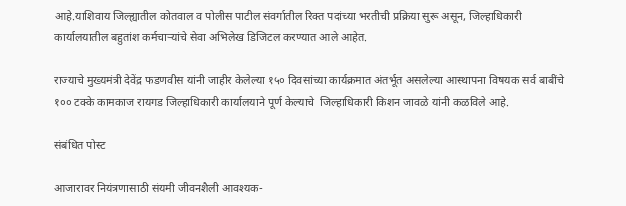आहे.याशिवाय जिल्ह्यातील कोतवाल व पोलीस पाटील संवर्गातील रिक्त पदांच्या भरतीची प्रक्रिया सुरू असून, जिल्हाधिकारी कार्यालयातील बहुतांश कर्मचाऱ्यांचे सेवा अभिलेख डिजिटल करण्यात आले आहेत.

राज्याचे मुख्यमंत्री देवेंद्र फडणवीस यांनी जाहीर केलेल्या १५० दिवसांच्या कार्यक्रमात अंतर्भूत असलेल्या आस्थापना विषयक सर्व बाबींचे १०० टक्के कामकाज रायगड जिल्हाधिकारी कार्यालयाने पूर्ण केल्याचे  जिल्हाधिकारी किशन जावळे यांनी कळविले आहे.

संबंधित पोस्ट

आजारावर नियंत्रणासाठी संयमी जीवनशैली आवश्यक-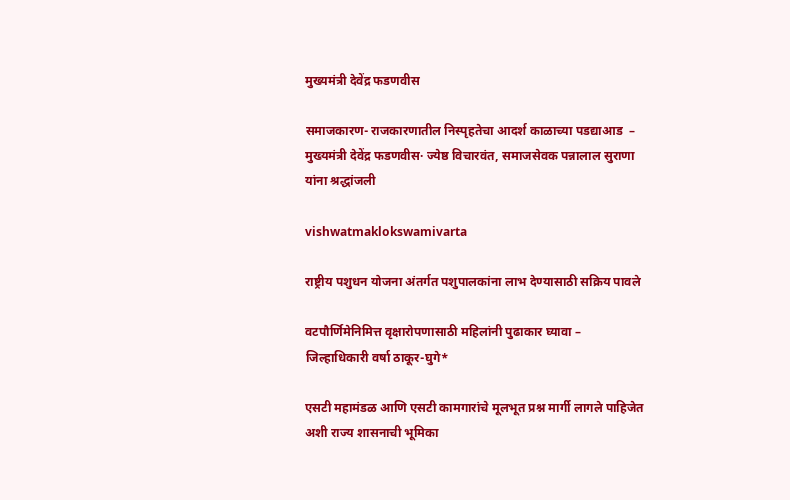मुख्यमंत्री देवेंद्र फडणवीस

समाजकारण- राजकारणातील निस्पृहतेचा आदर्श काळाच्या पडद्याआड  – मुख्यमंत्री देवेंद्र फडणवीस· ज्येष्ठ विचारवंत, समाजसेवक पन्नालाल सुराणा यांना श्रद्धांजली

vishwatmaklokswamivarta

राष्ट्रीय पशुधन योजना अंतर्गत पशुपालकांना लाभ देण्यासाठी सक्रिय पावले

वटपौर्णिमेनिमित्त वृक्षारोपणासाठी महिलांनी पुढाकार घ्यावा – जिल्हाधिकारी वर्षा ठाकूर-घुगे*

एसटी महामंडळ आणि एसटी कामगारांचे मूलभूत प्रश्न मार्गी लागले पाहिजेत अशी राज्य शासनाची भूमिका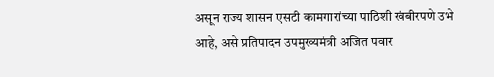असून राज्य शासन एसटी कामगारांच्या पाठिशी खंबीरपणे उभे आहे, असे प्रतिपादन उपमुख्यमंत्री अजित पवार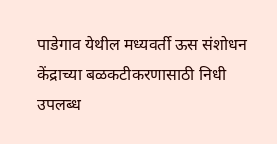पाडेगाव येथील मध्यवर्ती ऊस संशोधन केंद्राच्या बळकटीकरणासाठी निधी उपलब्ध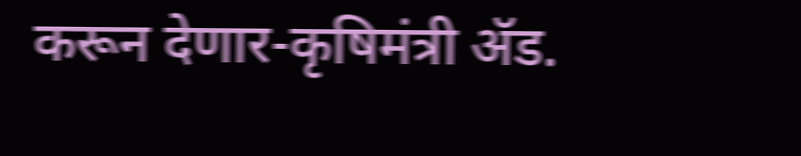करून देणार-कृषिमंत्री ॲड.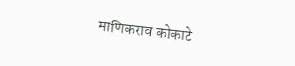माणिकराव कोकाटे